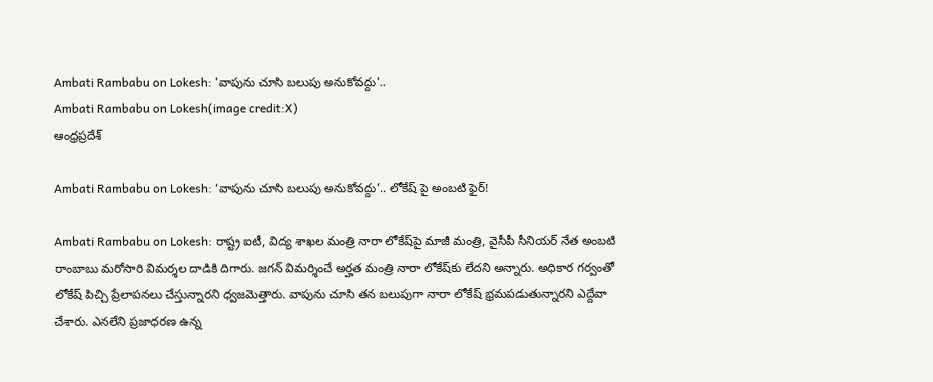Ambati Rambabu on Lokesh: 'వాపును చూసి బలుపు అనుకోవద్దు'..
Ambati Rambabu on Lokesh(image credit:X)
ఆంధ్రప్రదేశ్

Ambati Rambabu on Lokesh: ‘వాపును చూసి బలుపు అనుకోవద్దు’.. లోకేష్ పై అంబటి ఫైర్!

Ambati Rambabu on Lokesh: రాష్ట్ర ఐటీ, విద్య శాఖల మంత్రి నారా లోకేష్‌పై మాజీ మంత్రి, వైసీపీ సీనియర్ నేత అంబటి రాంబాబు మరోసారి విమర్శల దాడికి దిగారు. జగన్ విమర్శించే అర్హత మంత్రి నారా లోకేష్‌కు లేదని అన్నారు. అధికార గర్వంతో లోకేష్ పిచ్చి ప్రేలాపనలు చేస్తున్నారని ధ్వజమెత్తారు. వాపును చూసి తన బలుపుగా నారా లోకేష్ భ్రమపడుతున్నారని ఎద్దేవా చేశారు. ఎనలేని ప్రజాధరణ ఉన్న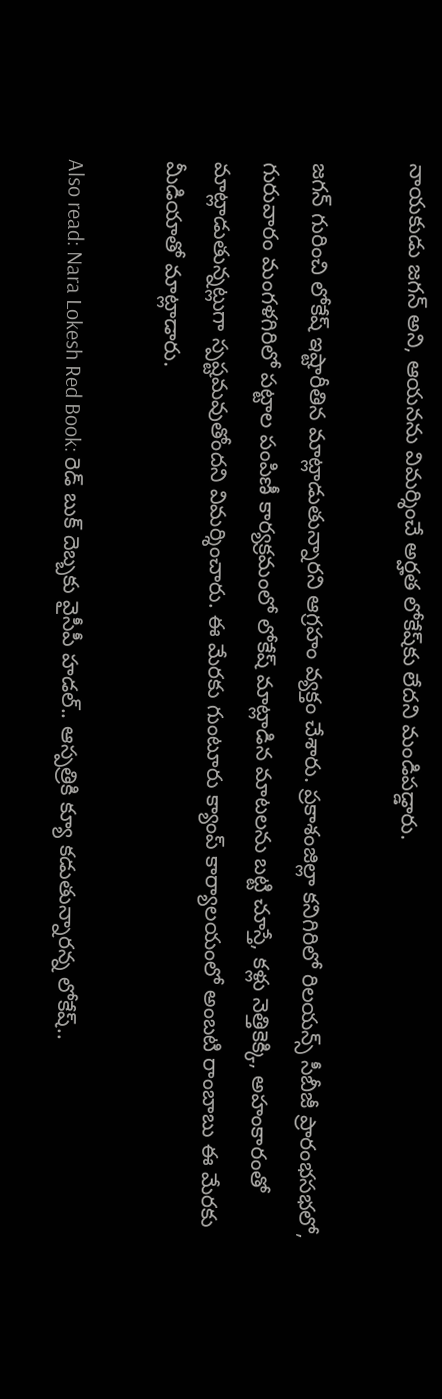నాయకుడు జగన్‌ అని, ఆయనను విమర్శించే అర్హత లోకేష్‌కు లేదని మండిపడ్డారు.

జగన్ గురించి లోకేష్ ఇష్టారీతిన మాట్లాడుతున్నారని ఆగ్రహం వ్యక్తం చేశారు. ప్రకాశంజిల్లా కనిగిరిలో రిలయన్స్ సీబీజీ ప్రారంభసభలో, గురువారం మంగళగిరిలో పట్టాల పంపిణీ కార్యక్రమంలో లోకేష్ మాట్లాడిన మాటలను బట్టి చూస్తే, కళ్లు నెత్తికెక్కి, అహంకారంతో మాట్లాడుతున్నట్లుగా స్పష్టమవుతోందని విమర్శించారు. ఈ మేరకు గుంటూరు క్యాంప్ కార్యాలయంలో అంబటి రాంబాబు ఈ మేరకు మీడియాతో మాట్లాడారు.

Also read: Nara Lokesh Red Book: రెడ్ బుక్ దెబ్బకు వైసీపీ హడల్.. ఆస్పత్రికి క్యూ కడుతున్నారన్న లోకేష్..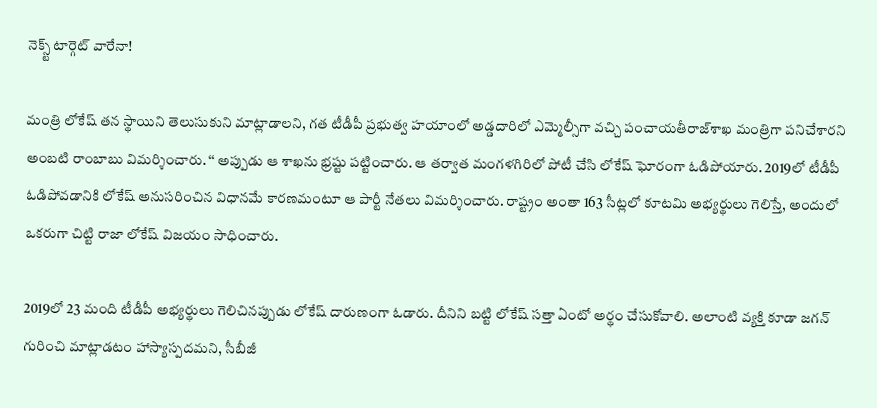నెక్స్ట్ టార్గెట్ వారేనా!

మంత్రి లోకేష్ తన స్థాయిని తెలుసుకుని మాట్లాడాలని, గత టీడీపీ ప్రభుత్వ హయాంలో అడ్డదారిలో ఎమ్మెల్సీగా వచ్చి పంచాయతీరాజ్‌శాఖ మంత్రిగా పనిచేశారని అంబటి రాంబాబు విమర్శించారు. ‘‘ అప్పుడు ఆ శాఖను భ్రష్టు పట్టించారు. ఆ తర్వాత మంగళగిరిలో పోటీ చేసి లోకేష్ ఘోరంగా ఓడిపోయారు. 2019లో టీడీపీ ఓడిపోవడానికి లోకేష్ అనుసరించిన విధానమే కారణమంటూ ఆ పార్టీ నేతలు విమర్శించారు. రాష్ట్రం అంతా 163 సీట్లలో కూటమి అభ్యర్థులు గెలిస్తే, అందులో ఒకరుగా చిట్టి రాజా లోకేష్ విజయం సాధించారు.

2019లో 23 మంది టీడీపీ అభ్యర్థులు గెలిచినప్పుడు లోకేష్ దారుణంగా ఓడారు. దీనిని బట్టి లోకేష్ సత్తా ఏంటో అర్థం చేసుకోవాలి. అలాంటి వ్యక్తి కూడా జగన్ గురించి మాట్లాడటం హాస్యాస్పదమని, సీబీజీ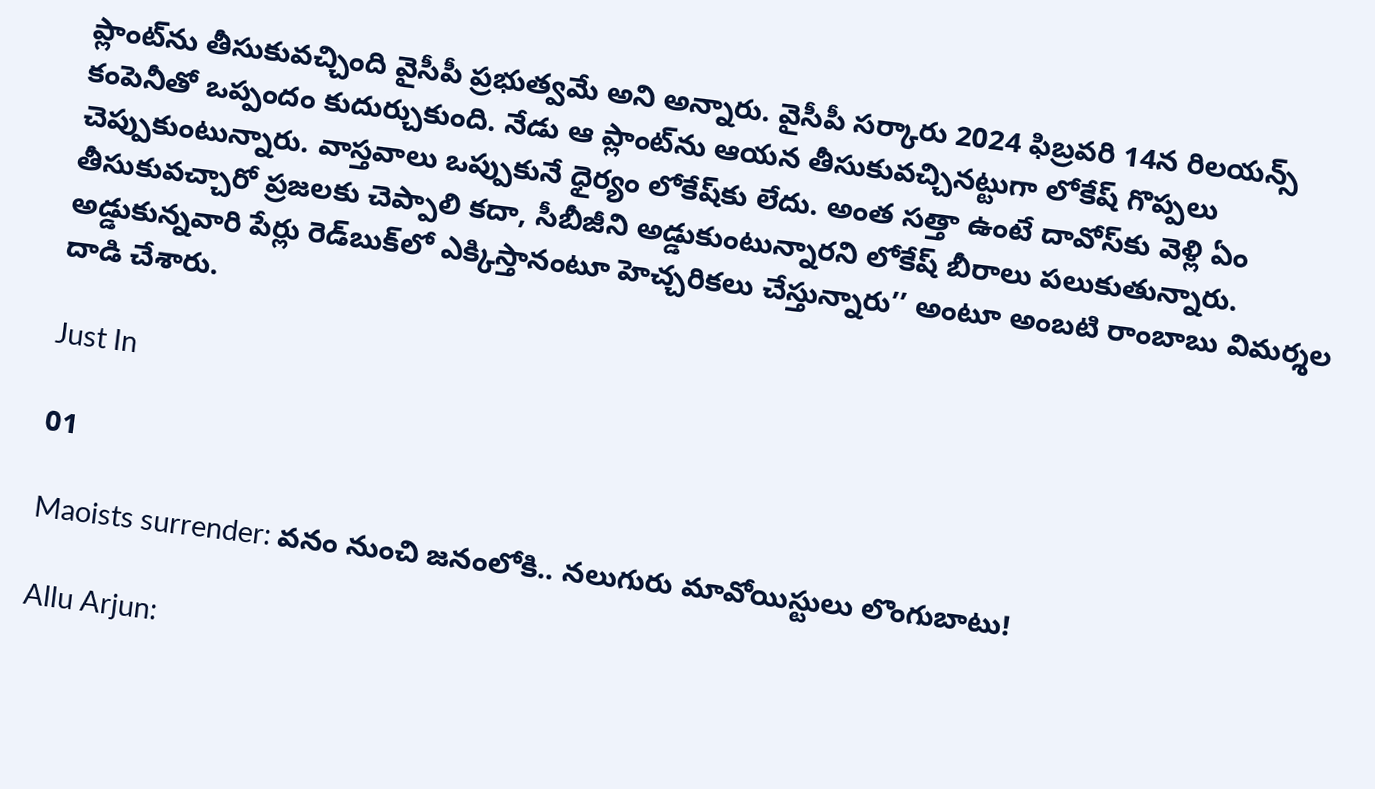ప్లాంట్‌ను తీసుకువచ్చింది వైసీపీ ప్రభుత్వమే అని అన్నారు. వైసీపీ సర్కారు 2024 ఫిబ్రవరి 14న రిలయన్స్‌ కంపెనీతో ఒప్పందం కుదుర్చుకుంది. నేడు ఆ ప్లాంట్‌ను ఆయన తీసుకువచ్చినట్టుగా లోకేష్ గొప్పలు చెప్పుకుంటున్నారు. వాస్తవాలు ఒప్పుకునే ధైర్యం లోకేష్‌కు లేదు. అంత సత్తా ఉంటే దావోస్‌కు వెళ్లి ఏం తీసుకువచ్చారో ప్రజలకు చెప్పాలి కదా, సీబీజీని అడ్డుకుంటున్నారని లోకేష్‌ బీరాలు పలుకుతున్నారు. అడ్డుకున్నవారి పేర్లు రెడ్‌బుక్‌లో ఎక్కిస్తానంటూ హెచ్చరికలు చేస్తున్నారు’’ అంటూ అంబటి రాంబాబు విమర్శల దాడి చేశారు.

Just In

01

Maoists surrender: వనం నుంచి జనంలోకి.. నలుగురు మావోయిస్టులు లొంగుబాటు!

Allu Arjun: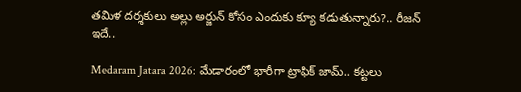తమిళ దర్శకులు అల్లు అర్జున్ కోసం ఎందుకు క్యూ కడుతున్నారు?.. రీజన్ ఇదే..

Medaram Jatara 2026: మేడారంలో భారీగా ట్రాఫిక్ జామ్.. కట్టలు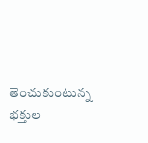తెంచుకుంటున్న భక్తుల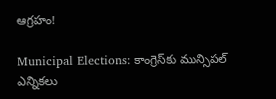ఆగ్రహం!

Municipal Elections: కాంగ్రెస్‌కు మున్సిపల్ ఎన్నికలు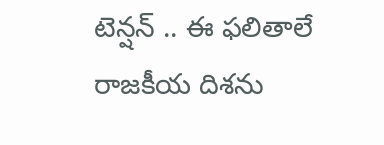టెన్షన్ .. ఈ ఫలితాలే రాజకీయ దిశను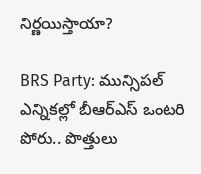నిర్ణయిస్తాయా?

BRS Party: మున్సిపల్ ఎన్నికల్లో బీఆర్ఎస్ ఒంటరి పోరు.. పొత్తులు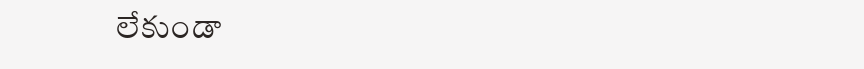లేకుండా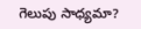గెలుపు సాధ్యమా?